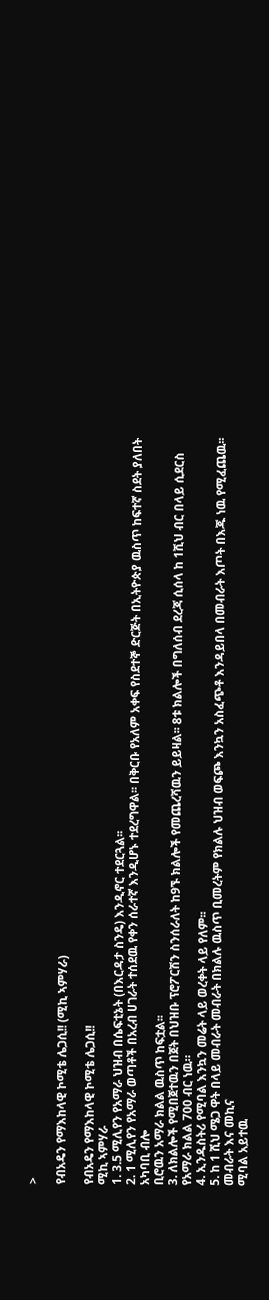>

የብአዴን የማእከላዊ ኮሚቴ ሌጋሲ!! (ሚኪ ኣምሃራ)

የብአዴን የማእከላዊ ኮሚቴ ሌጋሲ!!
ሚኪ ኣምሃራ
1. 3.5 ሚሊየን የአማራ ህዝብ በሴፍቲኔት (በእርዳታ ስንዴ) እንዲኖር ተደርጓል፡፡
2. 1 ሚሊየን የአማራ ወጣቶች በአረብ ሀገራት ተሰደዉ የቀን ሰራተኛ እንዲሆኑ ተደረግዋል፡፡ በቅርቡ የአለም አቀፍ የስደተኞ ድርጅት በኢትዮጵያ ዉስጥ ከፍተኛ ስደት ያለበት አካባቢ ብሎ
ቢሮዉን አማራ ክልል ዉስጥ ከፍቷል፡፡
3. ለክልሎች የሚበጀተዉን በጀት በህዝቡ ፕሮፖርሽን ስንሰራለት ከ9ኙ ክልሎች የመጨረሻዉን ይይዛል፡፡ 8ቱ ክልሎች በግለሰብ ደረጃ ሲሰላ ከ 1ሺህ ብር በላይ ሲደርስ የአማራ ክልል 700 ብር ነዉ።
4. ኢንዱስትሪ የሚባል እንኳን መሬት ላይ ወረቀት ላይ የለም፡፡
5. ከ 1 ሺህ ሜጋ ዋት በላይ መብራት መብራት በክልሉ ዉስጥ ቢመረትም የክልሉ ህዝብ ወፍጮ እንኳን አስፈጭቶ እንዳይበላ በመብራት እጦት በእጁ ነዉ የሚፈጨዉ፡፡ መብራት እና መኪና
ሚባል አይተዉ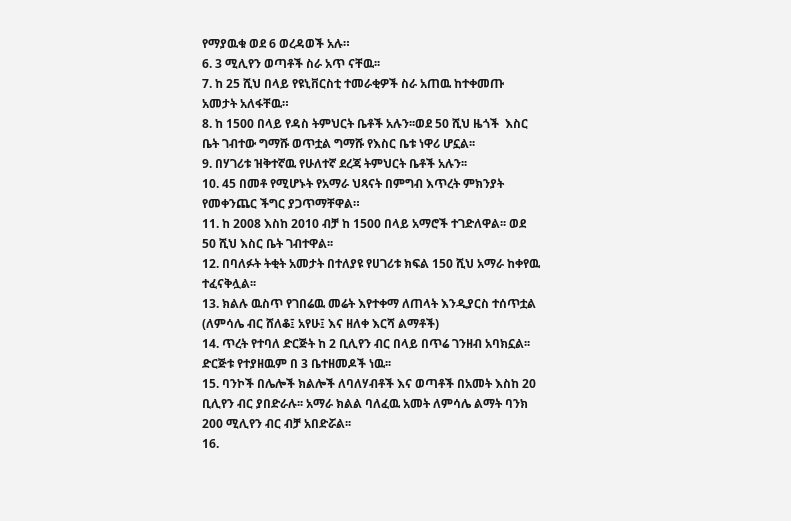የማያዉቁ ወደ 6 ወረዳወች አሉ።
6. 3 ሚሊየን ወጣቶች ስራ አጥ ናቸዉ፡፡
7. ከ 25 ሺህ በላይ የዩኒቨርስቲ ተመራቂዎች ስራ አጠዉ ከተቀመጡ አመታት አለፋቸዉ።
8. ከ 1500 በላይ የዳስ ትምህርት ቤቶች አሉን፡፡ወደ 50 ሺህ ዜጎች  እስር ቤት ገብተው ግማሹ ወጥቷል ግማሹ የእስር ቤቱ ነዋሪ ሆኗል፡፡
9. በሃገሪቱ ዝቅተኛዉ የሁለተኛ ደረጃ ትምህርት ቤቶች አሉን፡፡
10. 45 በመቶ የሚሆኑት የአማራ ህጻናት በምግብ እጥረት ምክንያት የመቀንጨር ችግር ያጋጥማቸዋል።
11. ከ 2008 እስከ 2010 ብቻ ከ 1500 በላይ አማሮች ተገድለዋል፡፡ ወደ 50 ሺህ እስር ቤት ገብተዋል፡፡
12. በባለፉት ትቂት አመታት በተለያዩ የሀገሪቱ ክፍል 150 ሺህ አማራ ከቀየዉ ተፈናቅሏል፡፡
13. ክልሉ ዉስጥ የገበሬዉ መሬት እየተቀማ ለጠላት እንዲያርስ ተሰጥቷል (ለምሳሌ ብር ሸለቆ፤ አየሁ፤ እና ዘለቀ እርሻ ልማቶች)
14. ጥረት የተባለ ድርጅት ከ 2 ቢሊየን ብር በላይ በጥሬ ገንዘብ አባክኗል፡፡ ድርጅቱ የተያዘዉም በ 3 ቤተዘመዶች ነዉ፡፡
15. ባንኮች በሌሎች ክልሎች ለባለሃብቶች እና ወጣቶች በአመት እስከ 20 ቢሊየን ብር ያበድራሉ፡፡ አማራ ክልል ባለፈዉ አመት ለምሳሌ ልማት ባንክ 200 ሚሊየን ብር ብቻ አበድሯል፡፡
16.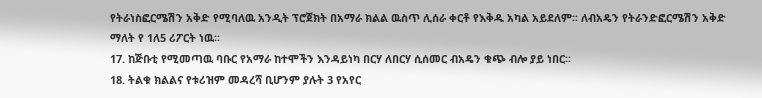የትራነስፎርሜሽን አቅድ የሚባለዉ አንዲት ፕሮጀክት በአማራ ክልል ዉስጥ ሊሰራ ቀርቶ የእቅዱ አካል አይደለም፡፡ ለብአዴን የትራንድፎርሜሽን አቅድ ማለት የ 1ለ5 ሪፖርት ነዉ፡፡
17. ከጅቡቲ የሚመጣዉ ባቡር የአማራ ከተሞችን እንዳይነካ በርሃ ለበርሃ ሲሰመር ብአዴን ቁጭ ብሎ ያይ ነበር፡፡
18. ትልቁ ክልልና የቱሪዝም መዳረሻ ቢሆንም ያሉት 3 የአየር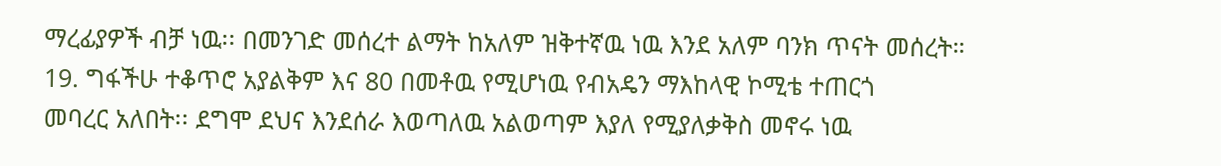ማረፊያዎች ብቻ ነዉ፡፡ በመንገድ መሰረተ ልማት ከአለም ዝቅተኛዉ ነዉ እንደ አለም ባንክ ጥናት መሰረት።
19. ግፋችሁ ተቆጥሮ አያልቅም እና 80 በመቶዉ የሚሆነዉ የብአዴን ማእከላዊ ኮሚቴ ተጠርጎ
መባረር አለበት፡፡ ደግሞ ደህና እንደሰራ እወጣለዉ አልወጣም እያለ የሚያለቃቅስ መኖሩ ነዉ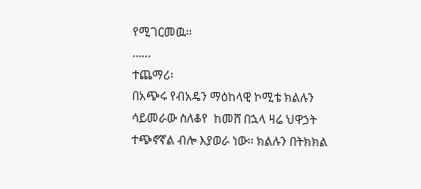የሚገርመዉ፡፡
……
ተጨማሪ፡
በአጭሩ የብአዴን ማዕከላዊ ኮሚቴ ክልሉን ሳይመራው ስለቆየ  ከመሸ በኋላ ዛሬ ህዋኃት ተጭኖኛል ብሎ እያወራ ነው፡፡ ክልሉን በትክክል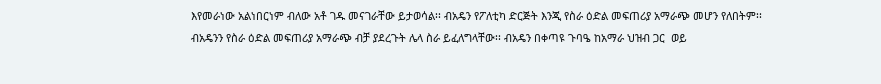እየመራነው አልነበርነም ብለው አቶ ገዱ መናገራቸው ይታወሳል፡፡ ብአዴን የፖለቲካ ድርጅት እንጂ የስራ ዕድል መፍጠሪያ አማራጭ መሆን የለበትም፡፡
ብአዴንን የስራ ዕድል መፍጠሪያ አማራጭ ብቻ ያደረጉት ሌላ ስራ ይፈለግላቸው፡፡ ብአዴን በቀጣዩ ጉባዔ ከአማራ ህዝብ ጋር  ወይ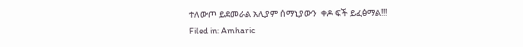ተለውጦ ይደመራል አሊያም ሰማኒያውን  ቀዶ ፍች ይፈፅማል!!!
Filed in: Amharic